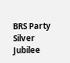BRS Party Silver Jubilee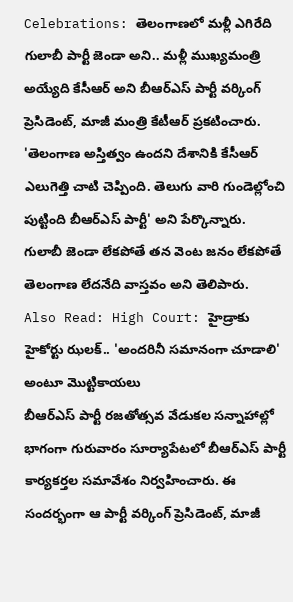Celebrations: తెలంగాణలో మళ్లీ ఎగిరేది గులాబీ పార్టీ జెండా అని.. మళ్లీ ముఖ్యమంత్రి అయ్యేది కేసీఆర్ అని బీఆర్ఎస్ పార్టీ వర్కింగ్ ప్రెసిడెంట్, మాజీ మంత్రి కేటీఆర్ ప్రకటించారు. 'తెలంగాణ అస్తిత్వం ఉందని దేశానికి కేసీఆర్ ఎలుగెత్తి చాటి చెప్పింది. తెలుగు వారి గుండెల్లోంచి పుట్టింది బీఆర్ఎస్ పార్టీ' అని పేర్కొన్నారు. గులాబీ జెండా లేకపోతే తన వెంట జనం లేకపోతే తెలంగాణ లేదనేది వాస్తవం అని తెలిపారు.
Also Read: High Court: హైడ్రాకు హైకోర్టు ఝలక్.. 'అందరినీ సమానంగా చూడాలి' అంటూ మొట్టికాయలు
బీఆర్ఎస్ పార్టీ రజతోత్సవ వేడుకల సన్నాహాల్లో భాగంగా గురువారం సూర్యాపేటలో బీఆర్ఎస్ పార్టీ కార్యకర్తల సమావేశం నిర్వహించారు. ఈ సందర్భంగా ఆ పార్టీ వర్కింగ్ ప్రెసిడెంట్, మాజీ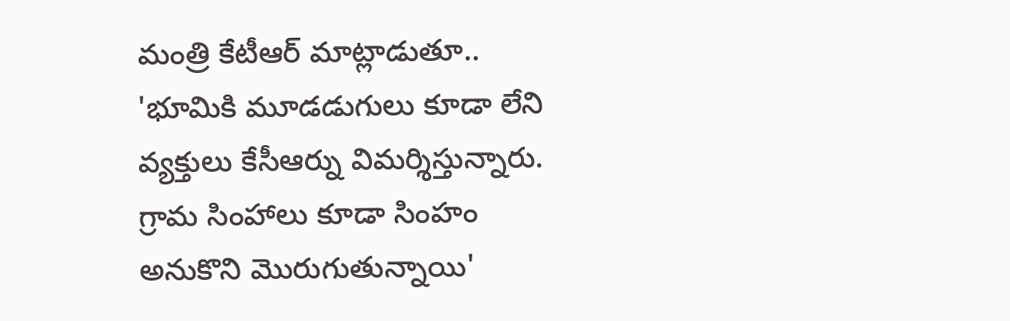మంత్రి కేటీఆర్ మాట్లాడుతూ.. 'భూమికి మూడడుగులు కూడా లేని వ్యక్తులు కేసీఆర్ను విమర్శిస్తున్నారు. గ్రామ సింహాలు కూడా సింహం అనుకొని మొరుగుతున్నాయి'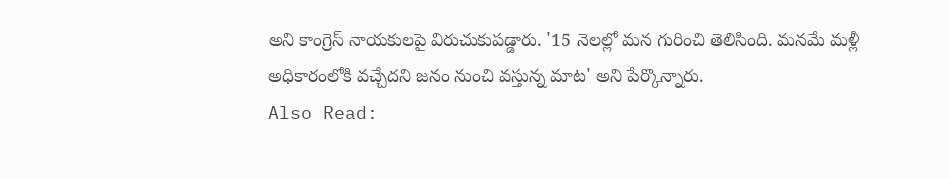అని కాంగ్రెస్ నాయకులపై విరుచుకుపడ్డారు. '15 నెలల్లో మన గురించి తెలిసింది. మనమే మళ్లీ అధికారంలోకి వచ్చేదని జనం నుంచి వస్తున్న మాట' అని పేర్కొన్నారు.
Also Read: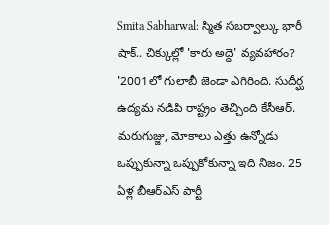Smita Sabharwal: స్మిత సబర్వాల్కు భారీ షాక్.. చిక్కుల్లో 'కారు అద్దె' వ్యవహారం?
'2001లో గులాబీ జెండా ఎగిరింది. సుదీర్ఘ ఉద్యమ నడిపి రాష్ట్రం తెచ్చింది కేసీఆర్. మరుగుజ్జు, మోకాలు ఎత్తు ఉన్నోడు ఒప్పుకున్నా ఒప్పుకోకున్నా ఇది నిజం. 25 ఏళ్ల బీఆర్ఎస్ పార్టీ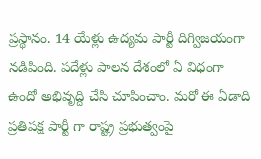ప్రస్థానం. 14 యేళ్లు ఉద్యమ పార్టీ దిగ్విజయంగా నడిపింది. పదేళ్లు పాలన దేశంలో ఏ విధంగా ఉందో అభివృద్ది చేసి చూపించాం. మరో ఈ ఏడాది ప్రతిపక్ష పార్టీ గా రాష్ట్ర ప్రభుత్వంపై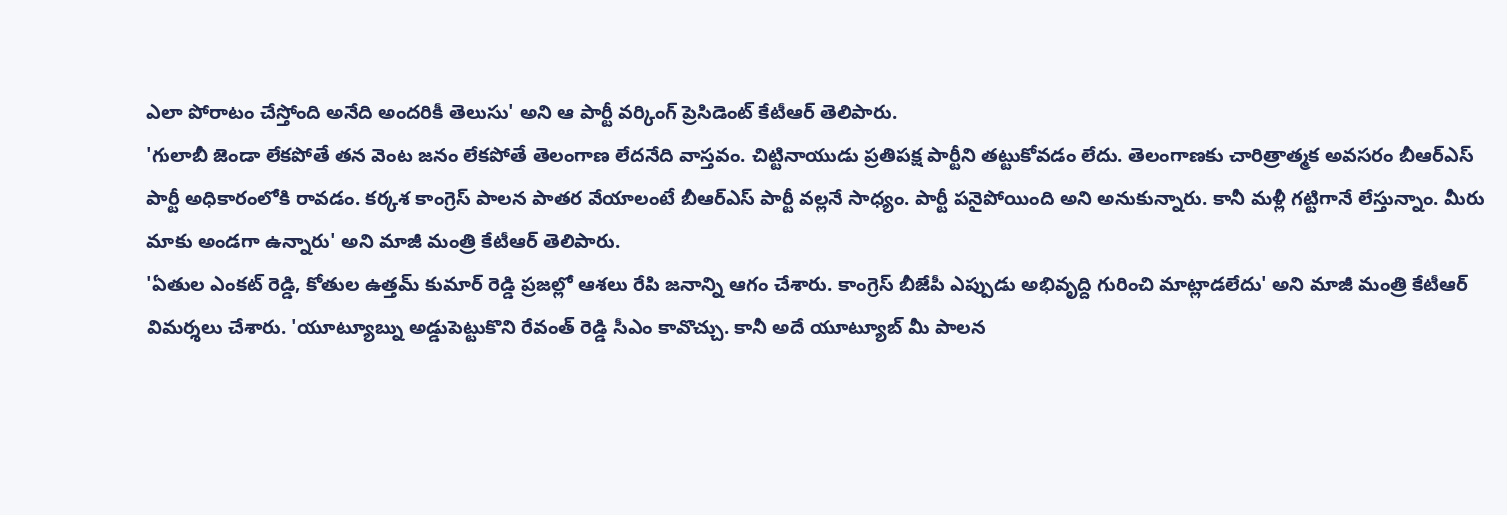ఎలా పోరాటం చేస్తోంది అనేది అందరికీ తెలుసు' అని ఆ పార్టీ వర్కింగ్ ప్రెసిడెంట్ కేటీఆర్ తెలిపారు.
'గులాబీ జెండా లేకపోతే తన వెంట జనం లేకపోతే తెలంగాణ లేదనేది వాస్తవం. చిట్టినాయుడు ప్రతిపక్ష పార్టీని తట్టుకోవడం లేదు. తెలంగాణకు చారిత్రాత్మక అవసరం బీఆర్ఎస్ పార్టీ అధికారంలోకి రావడం. కర్కశ కాంగ్రెస్ పాలన పాతర వేయాలంటే బీఆర్ఎస్ పార్టీ వల్లనే సాధ్యం. పార్టీ పనైపోయింది అని అనుకున్నారు. కానీ మళ్లీ గట్టిగానే లేస్తున్నాం. మీరు మాకు అండగా ఉన్నారు' అని మాజీ మంత్రి కేటీఆర్ తెలిపారు.
'ఏతుల ఎంకట్ రెడ్డి, కోతుల ఉత్తమ్ కుమార్ రెడ్డి ప్రజల్లో ఆశలు రేపి జనాన్ని ఆగం చేశారు. కాంగ్రెస్ బీజేపీ ఎప్పుడు అభివృద్ది గురించి మాట్లాడలేదు' అని మాజీ మంత్రి కేటీఆర్ విమర్శలు చేశారు. 'యూట్యూబ్ను అడ్డుపెట్టుకొని రేవంత్ రెడ్డి సీఎం కావొచ్చు. కానీ అదే యూట్యూబ్ మీ పాలన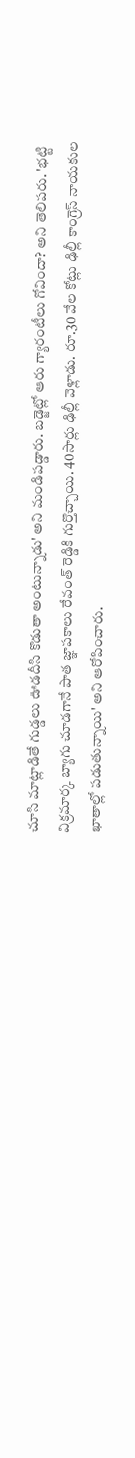చూసి మాట్లాడితే గుడ్డలు ఊడదీసి కొడుతా అంటున్నాడు' అని మండిపడ్డారు. బడ్జెట్లో ఆరు గ్యారంటీలు గోవిందా? అని తెలిపరు. 'భట్టి విక్రమార్క బ్యాగు చూడగానే పాత జ్ఞాపకాలు రేవంత్ రెడ్డికి గుర్తొచ్చాయి. 40సార్లు ఢిల్లీ వెళ్లాడు. రూ.30 వేల కోట్లు ఢిల్లీ కాంగ్రెస్ నాయకుల ఖాతాల్లో పడుతున్నాయి' అని ఆరోపించారు.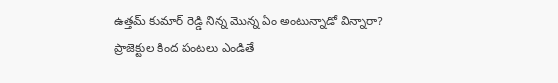ఉత్తమ్ కుమార్ రెడ్డి నిన్న మొన్న ఏం అంటున్నాడో విన్నారా? ప్రాజెక్టుల కింద పంటలు ఎండితే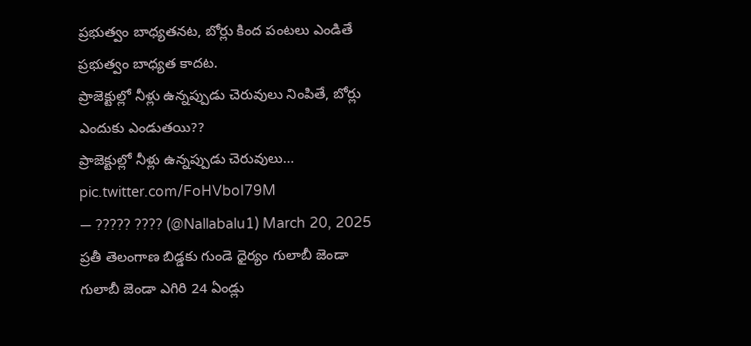ప్రభుత్వం బాధ్యతనట, బోర్లు కింద పంటలు ఎండితే ప్రభుత్వం బాధ్యత కాదట.
ప్రాజెక్టుల్లో నీళ్లు ఉన్నప్పుడు చెరువులు నింపితే, బోర్లు ఎందుకు ఎండుతయి??
ప్రాజెక్టుల్లో నీళ్లు ఉన్నప్పుడు చెరువులు… pic.twitter.com/FoHVboI79M
— ????? ???? (@Nallabalu1) March 20, 2025
ప్రతీ తెలంగాణ బిడ్డకు గుండె ధైర్యం గులాబీ జెండా
గులాబీ జెండా ఎగిరి 24 ఏండ్లు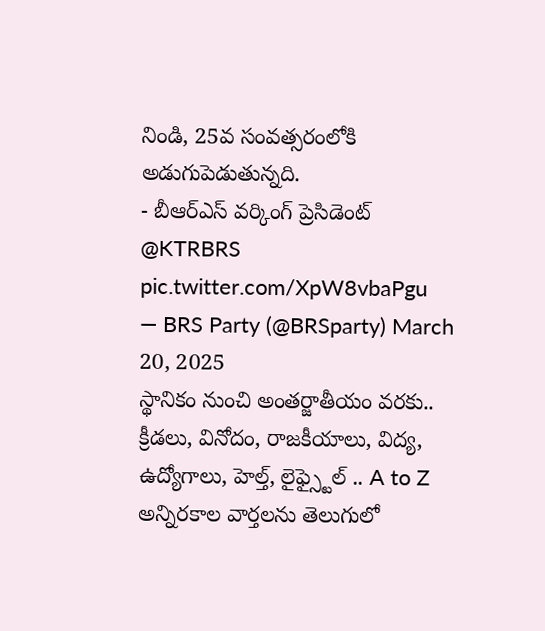నిండి, 25వ సంవత్సరంలోకి అడుగుపెడుతున్నది.
- బీఆర్ఎస్ వర్కింగ్ ప్రెసిడెంట్ @KTRBRS pic.twitter.com/XpW8vbaPgu
— BRS Party (@BRSparty) March 20, 2025
స్థానికం నుంచి అంతర్జాతీయం వరకు.. క్రీడలు, వినోదం, రాజకీయాలు, విద్య, ఉద్యోగాలు, హెల్త్, లైఫ్స్టైల్ .. A to Z అన్నిరకాల వార్తలను తెలుగులో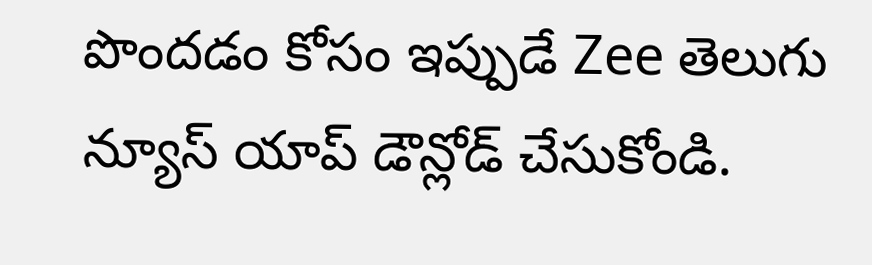పొందడం కోసం ఇప్పుడే Zee తెలుగు న్యూస్ యాప్ డౌన్లోడ్ చేసుకోండి.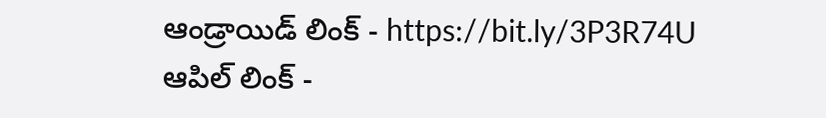ఆండ్రాయిడ్ లింక్ - https://bit.ly/3P3R74U
ఆపిల్ లింక్ -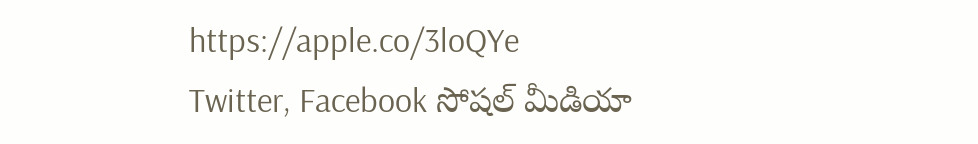https://apple.co/3loQYe
Twitter, Facebook సోషల్ మీడియా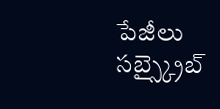పేజీలు సబ్స్క్రైబ్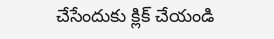చేసేందుకు క్లిక్ చేయండి